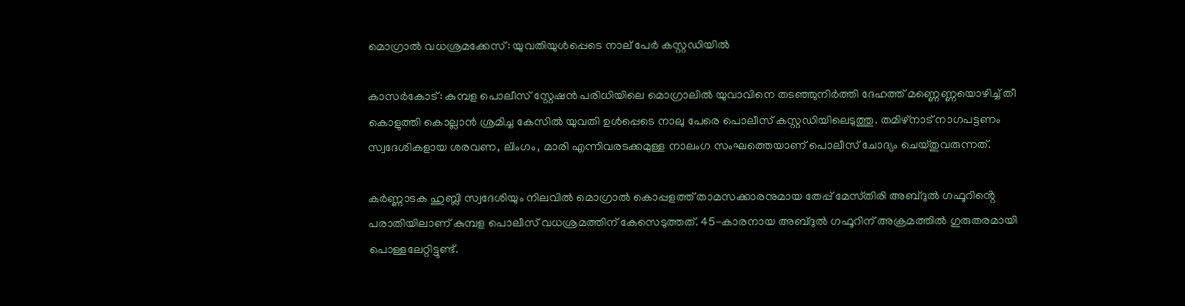മൊഗ്രാൽ വധശ്രമക്കേസ്: യുവതിയുൾപ്പെടെ നാല് പേർ കസ്റ്റഡിയിൽ

കാസർകോട്: കുമ്പള പൊലീസ് സ്റ്റേഷൻ പരിധിയിലെ മൊഗ്രാലിൽ യുവാവിനെ തടഞ്ഞുനിർത്തി ദേഹത്ത് മണ്ണെണ്ണയൊഴിച്ച് തീ കൊളുത്തി കൊല്ലാൻ ശ്രമിച്ച കേസിൽ യുവതി ഉൾപ്പെടെ നാലു പേരെ പൊലീസ് കസ്റ്റഡിയിലെടുത്തു. തമിഴ്‌നാട് നാഗപട്ടണം സ്വദേശികളായ ശരവണ, ലിംഗം, മാരി എന്നിവരടക്കമുള്ള നാലംഗ സംഘത്തെയാണ് പൊലീസ് ചോദ്യം ചെയ്തുവരുന്നത്.

കർണ്ണാടക ഹുബ്ലി സ്വദേശിയും നിലവിൽ മൊഗ്രാൽ കൊപ്പളത്ത് താമസക്കാരനുമായ തേപ്പ് മേസ്‌തിരി അബ്ദുൽ ഗഫൂറിൻ്റെ പരാതിയിലാണ് കുമ്പള പൊലീസ് വധശ്രമത്തിന് കേസെടുത്തത്. 45-കാരനായ അബ്ദുൽ ഗഫൂറിന് അക്രമത്തിൽ ഗുരുതരമായി പൊള്ളലേറ്റിട്ടുണ്ട്.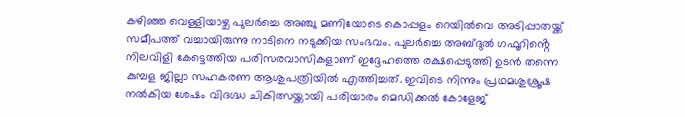കഴിഞ്ഞ വെള്ളിയാഴ്ച പുലർച്ചെ അഞ്ചു മണിയോടെ കൊപ്പളം റെയിൽവെ അടിപ്പാതയ്ക്ക് സമീപത്ത് വച്ചായിരുന്നു നാടിനെ നടുക്കിയ സംഭവം. പുലർച്ചെ അബ്ദുൽ ഗഫൂറിൻ്റെ നിലവിളി കേട്ടെത്തിയ പരിസരവാസികളാണ് ഇദ്ദേഹത്തെ രക്ഷപ്പെടുത്തി ഉടൻ തന്നെ കുമ്പള ജില്ലാ സഹകരണ ആശുപത്രിയിൽ എത്തിച്ചത്. ഇവിടെ നിന്നും പ്രഥമശുശ്രൂഷ നൽകിയ ശേഷം വിദഗ്ദ്ധ ചികിത്സയ്ക്കായി പരിയാരം മെഡിക്കൽ കോളേജ്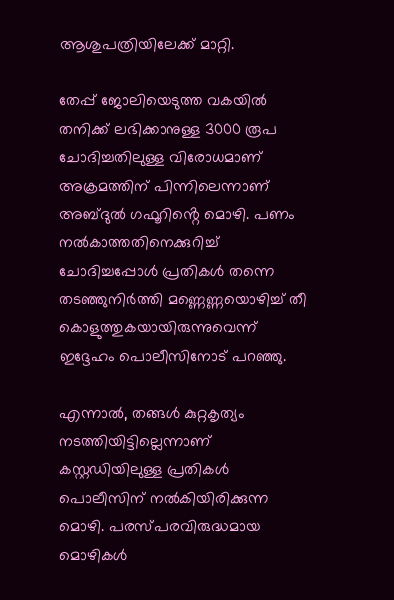ആശുപത്രിയിലേക്ക് മാറ്റി.

തേപ്പ് ജോലിയെടുത്ത വകയിൽ തനിക്ക് ലഭിക്കാനുള്ള 3000 രൂപ ചോദിച്ചതിലുള്ള വിരോധമാണ് അക്രമത്തിന് പിന്നിലെന്നാണ് അബ്ദുൽ ഗഫൂറിൻ്റെ മൊഴി. പണം നൽകാത്തതിനെക്കുറിച്ച് ചോദിച്ചപ്പോൾ പ്രതികൾ തന്നെ തടഞ്ഞുനിർത്തി മണ്ണെണ്ണയൊഴിച്ച് തീ കൊളുത്തുകയായിരുന്നുവെന്ന് ഇദ്ദേഹം പൊലീസിനോട് പറഞ്ഞു.

എന്നാൽ, തങ്ങൾ കുറ്റകൃത്യം നടത്തിയിട്ടില്ലെന്നാണ് കസ്റ്റഡിയിലുള്ള പ്രതികൾ പൊലീസിന് നൽകിയിരിക്കുന്ന മൊഴി. പരസ്പരവിരുദ്ധമായ മൊഴികൾ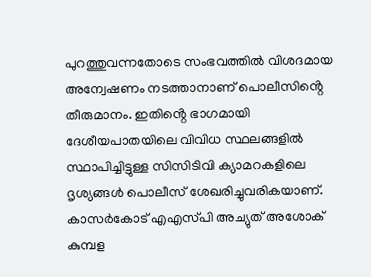പുറത്തുവന്നതോടെ സംഭവത്തിൽ വിശദമായ അന്വേഷണം നടത്താനാണ് പൊലീസിൻ്റെ തീരുമാനം. ഇതിൻ്റെ ഭാഗമായി ദേശീയപാതയിലെ വിവിധ സ്ഥലങ്ങളിൽ സ്ഥാപിച്ചിട്ടുള്ള സിസിടിവി ക്യാമറകളിലെ ദൃശ്യങ്ങൾ പൊലീസ് ശേഖരിച്ചുവരികയാണ്. കാസർകോട് എഎസ്‌പി അച്യുത് അശോക് കുമ്പള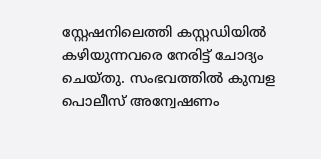സ്റ്റേഷനിലെത്തി കസ്റ്റഡിയിൽ കഴിയുന്നവരെ നേരിട്ട് ചോദ്യം ചെയ്തു. സംഭവത്തിൽ കുമ്പള പൊലീസ് അന്വേഷണം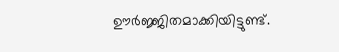ഊർജ്ജിതമാക്കിയിട്ടുണ്ട്.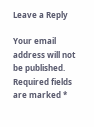Leave a Reply

Your email address will not be published. Required fields are marked *